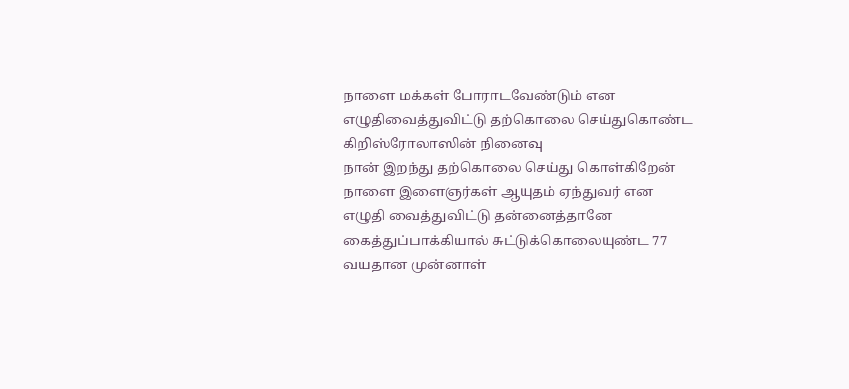நாளை மக்கள் போராடவேண்டும் என எழுதிவைத்துவிட்டு தற்கொலை செய்துகொண்ட கிறிஸ்ரோலாஸின் நினைவு
நான் இறந்து தற்கொலை செய்து கொள்கிறேன் நாளை இளைஞர்கள் ஆயுதம் ஏந்துவர் என எழுதி வைத்துவிட்டு தன்னைத்தானே கைத்துப்பாக்கியால் சுட்டுக்கொலையுண்ட 77 வயதான முன்னாள்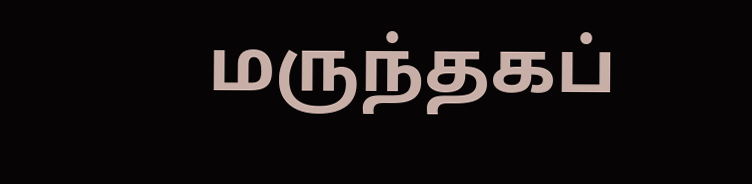மருந்தகப்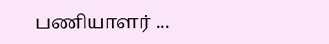பணியாளர் ...